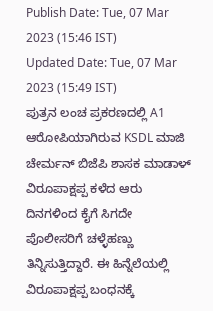Publish Date: Tue, 07 Mar 2023 (15:46 IST)
Updated Date: Tue, 07 Mar 2023 (15:49 IST)
ಪುತ್ರನ ಲಂಚ ಪ್ರಕರಣದಲ್ಲಿ A1 ಆರೋಪಿಯಾಗಿರುವ KSDL ಮಾಜಿ ಚೇರ್ಮನ್ ಬಿಜೆಪಿ ಶಾಸಕ ಮಾಡಾಳ್ ವಿರೂಪಾಕ್ಷಪ್ಪ ಕಳೆದ ಆರು ದಿನಗಳಿಂದ ಕೈಗೆ ಸಿಗದೇ ಪೊಲೀಸರಿಗೆ ಚಳ್ಳೆಹಣ್ಣು ತಿನ್ನಿಸುತ್ತಿದ್ದಾರೆ. ಈ ಹಿನ್ನೆಲೆಯಲ್ಲಿ ವಿರೂಪಾಕ್ಷಪ್ಪ ಬಂಧನಕ್ಕೆ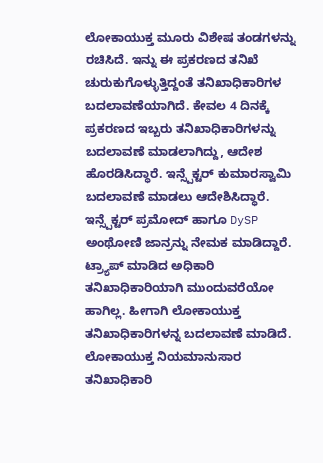ಲೋಕಾಯುಕ್ತ ಮೂರು ವಿಶೇಷ ತಂಡಗಳನ್ನು ರಚಿಸಿದೆ. ಇನ್ನು ಈ ಪ್ರಕರಣದ ತನಿಖೆ ಚುರುಕುಗೊಳ್ಳುತ್ತಿದ್ದಂತೆ ತನಿಖಾಧಿಕಾರಿಗಳ ಬದಲಾವಣೆಯಾಗಿದೆ. ಕೇವಲ 4 ದಿನಕ್ಕೆ ಪ್ರಕರಣದ ಇಬ್ಬರು ತನಿಖಾಧಿಕಾರಿಗಳನ್ನು ಬದಲಾವಣೆ ಮಾಡಲಾಗಿದ್ದು, ಆದೇಶ ಹೊರಡಿಸಿದ್ಧಾರೆ. ಇನ್ಸ್ಪೆಕ್ಟರ್ ಕುಮಾರಸ್ವಾಮಿ ಬದಲಾವಣೆ ಮಾಡಲು ಆದೇಶಿಸಿದ್ಧಾರೆ. ಇನ್ಸ್ಪೆಕ್ಟರ್ ಪ್ರಮೋದ್ ಹಾಗೂ DySP ಅಂಥೋಣಿ ಜಾನ್ರನ್ನು ನೇಮಕ ಮಾಡಿದ್ದಾರೆ. ಟ್ರ್ಯಾಪ್ ಮಾಡಿದ ಅಧಿಕಾರಿ ತನಿಖಾಧಿಕಾರಿಯಾಗಿ ಮುಂದುವರೆಯೋ ಹಾಗಿಲ್ಲ. ಹೀಗಾಗಿ ಲೋಕಾಯುಕ್ತ ತನಿಖಾಧಿಕಾರಿಗಳನ್ನ ಬದಲಾವಣೆ ಮಾಡಿದೆ. ಲೋಕಾಯುಕ್ತ ನಿಯಮಾನುಸಾರ ತನಿಖಾಧಿಕಾರಿ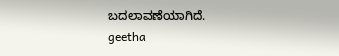ಬದಲಾವಣೆಯಾಗಿದೆ.
geetha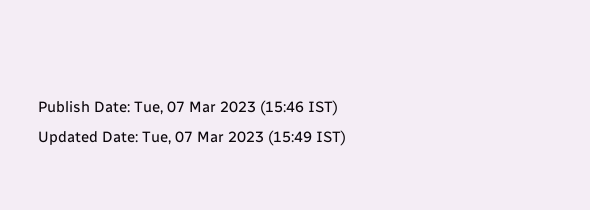Publish Date: Tue, 07 Mar 2023 (15:46 IST)
Updated Date: Tue, 07 Mar 2023 (15:49 IST)